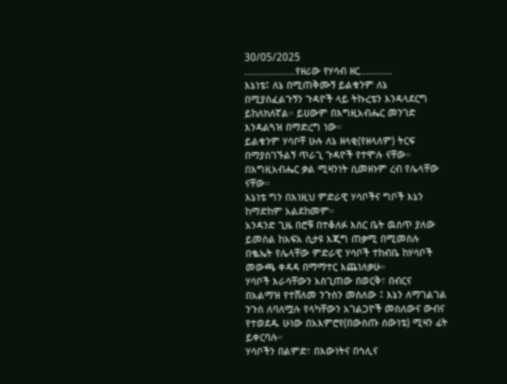30/05/2025
.................የዘሪው የሃሳብ ዘር...........
እኔነቴ፤ ለኔ በሚጠቅሙኝ ይልቁንም ለኔ በሚያስፈልጉኝን ጉዳዮች ላይ ትኩረቴን እንዳላደርግ ይከለክለኛል። ይሀውም በእግዚአብሔር መንገድ እንዳልጓዝ በማድረግ ነው።
ይልቁንም ሃሳቦቸ ሁሉ ለኔ ዘላቂ(የዘላለም) ትርፍ በማያስገኙልኝ ጥራጊ ጉዳዮች የተሞሉ ናቸው። በእግዚአብሔር ቃል ሚዛንነት ሲመዘኑም ረብ የሌላቸው ናቸው።
እኔነቴ ግን በእነዚህ ምድራዊ ሃሳቦችና ግቦች እኔን ከማድከም አልደከመም።
አንዳንድ ጊዜ በሮቹ በተቆለፉ እስር ቤት ዉስጥ ያለው ይመስል ከአፍአ ሲታዩ እጂግ ጠቃሚ በሚመስሉ በቈኤት የሌላቸው ምድራዊ ሃሳቦች ተከብቤ ከሃሳቦች መውጫ ቀዳዳ በማማተር እጨነለቃሁ።
ሃሳቦች እራሳቸውን አስጊጠው በወርቅ፣ በብርና በአልማዝ የተሸለመ ንጉስን መስለው ፤ እኔን ለማገልገል ንጉስ ለባለሟሉ የላካቸውን አገልጋዮች መስለውና ውብና የተወደዱ ሁነው በአእምሮየ(በውስጡ ሰውነቴ) ሚዛን ፊት ይቀርባሉ።
ሃሳቦችን በልምድ፣ በእውነትና በኅሊና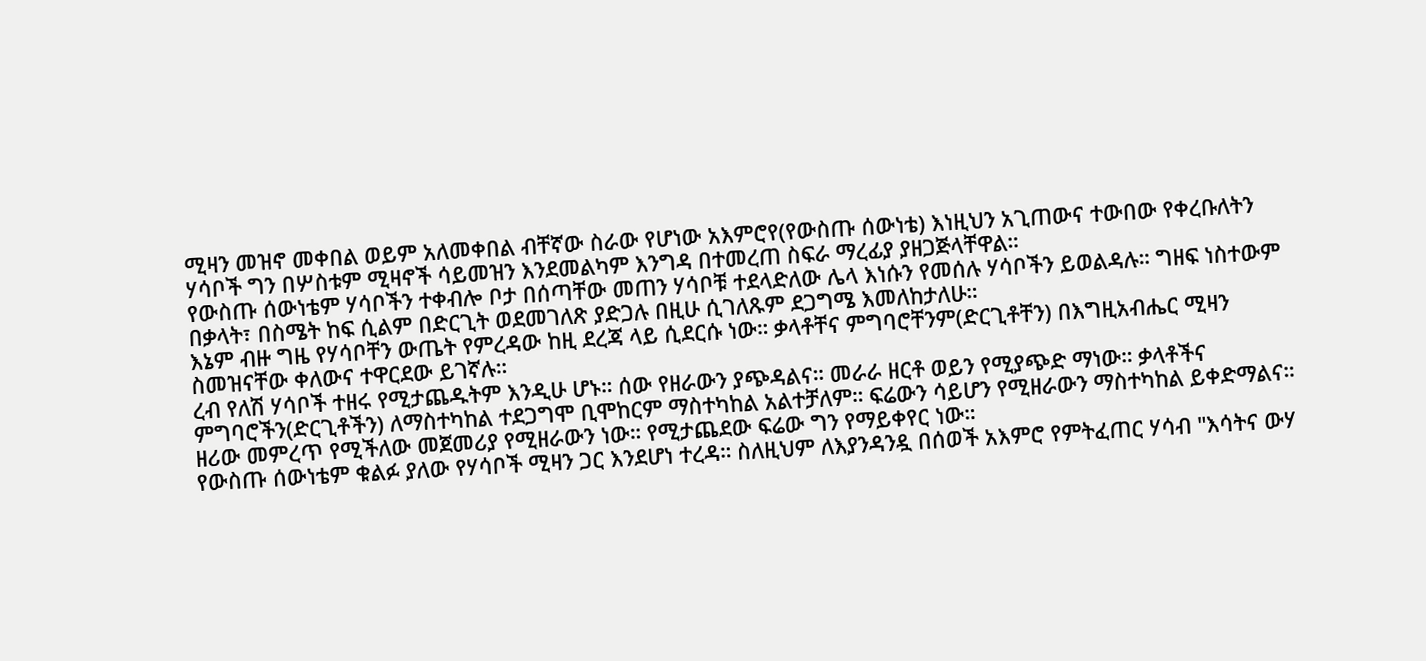ሚዛን መዝኖ መቀበል ወይም አለመቀበል ብቸኛው ስራው የሆነው አእምሮየ(የውስጡ ሰውነቴ) እነዚህን አጊጠውና ተውበው የቀረቡለትን ሃሳቦች ግን በሦስቱም ሚዛኖች ሳይመዝን እንደመልካም እንግዳ በተመረጠ ስፍራ ማረፊያ ያዘጋጅላቸዋል።
የውስጡ ሰውነቴም ሃሳቦችን ተቀብሎ ቦታ በሰጣቸው መጠን ሃሳቦቹ ተደላድለው ሌላ እነሱን የመሰሉ ሃሳቦችን ይወልዳሉ። ግዘፍ ነስተውም በቃላት፣ በስሜት ከፍ ሲልም በድርጊት ወደመገለጽ ያድጋሉ በዚሁ ሲገለጹም ደጋግሜ እመለከታለሁ።
እኔም ብዙ ግዜ የሃሳቦቸን ውጤት የምረዳው ከዚ ደረጃ ላይ ሲደርሱ ነው። ቃላቶቸና ምግባሮቸንም(ድርጊቶቸን) በእግዚአብሔር ሚዛን ስመዝናቸው ቀለውና ተዋርደው ይገኛሉ።
ረብ የለሽ ሃሳቦች ተዘሩ የሚታጨዱትም እንዲሁ ሆኑ። ሰው የዘራውን ያጭዳልና። መራራ ዘርቶ ወይን የሚያጭድ ማነው። ቃላቶችና ምግባሮችን(ድርጊቶችን) ለማስተካከል ተደጋግሞ ቢሞከርም ማስተካከል አልተቻለም። ፍሬውን ሳይሆን የሚዘራውን ማስተካከል ይቀድማልና። ዘሪው መምረጥ የሚችለው መጀመሪያ የሚዘራውን ነው። የሚታጨደው ፍሬው ግን የማይቀየር ነው።
የውስጡ ሰውነቴም ቁልፉ ያለው የሃሳቦች ሚዛን ጋር እንደሆነ ተረዳ። ስለዚህም ለእያንዳንዷ በሰወች አእምሮ የምትፈጠር ሃሳብ "እሳትና ውሃ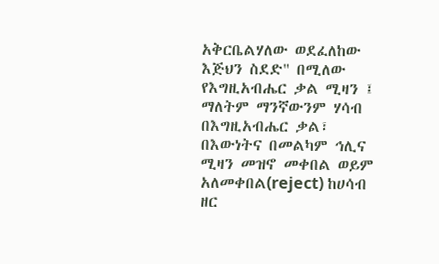አቅርቤልሃለው ወደፈለከው እጅህን ስደድ" በሚለው የእግዚአብሔር ቃል ሚዛን ፤ ማለትም ማንኛውንም ሃሳብ በእግዚአብሔር ቃል፣ በእውነትና በመልካም ኅሊና ሚዛን መዝኖ መቀበል ወይም አለመቀበል(reject) ከሀሳብ ዘር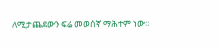ለሚታጨደውን ፍሬ መወሰኛ ማሕተም ነው።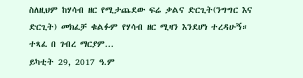ስለዚህም ከሃሳብ ዘር የሚታጨደው ፍሬ ቃልና ድርጊት(ንግግር እና ድርጊት) መክፈቻ ቁልፉም የሃሳብ ዘር ሚዛን እንደሆነ ተረዳሁኝ።
ተጻፈ በ ገብረ ማርያም...
ይካቲት 29, 2017 ዓ.ም